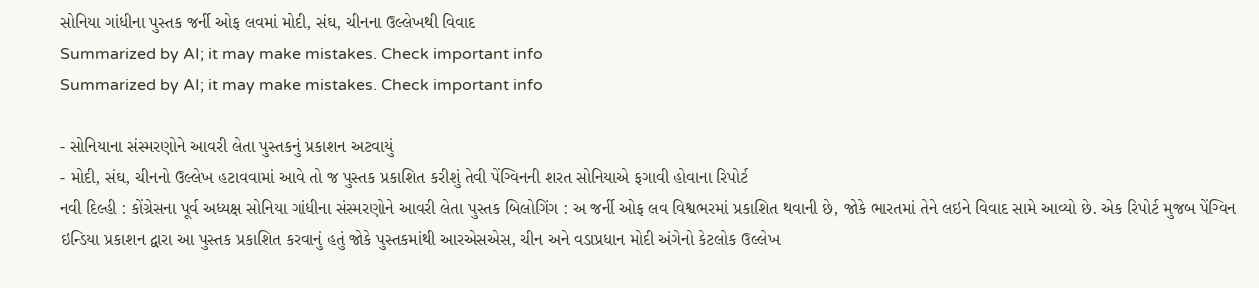સોનિયા ગાંધીના પુસ્તક જર્ની ઓફ લવમાં મોદી, સંઘ, ચીનના ઉલ્લેખથી વિવાદ
Summarized by AI; it may make mistakes. Check important info
Summarized by AI; it may make mistakes. Check important info

- સોનિયાના સંસ્મરણોને આવરી લેતા પુસ્તકનું પ્રકાશન અટવાયું
- મોદી, સંઘ, ચીનનો ઉલ્લેખ હટાવવામાં આવે તો જ પુસ્તક પ્રકાશિત કરીશું તેવી પેંગ્વિનની શરત સોનિયાએ ફગાવી હોવાના રિપોર્ટ
નવી દિલ્હી : કોંગ્રેસના પૂર્વ અધ્યક્ષ સોનિયા ગાંધીના સંસ્મરણોને આવરી લેતા પુસ્તક બિલોગિંગ : અ જર્ની ઓફ લવ વિશ્વભરમાં પ્રકાશિત થવાની છે, જોકે ભારતમાં તેને લઇને વિવાદ સામે આવ્યો છે. એક રિપોર્ટ મુજબ પેંગ્વિન ઇન્ડિયા પ્રકાશન દ્વારા આ પુસ્તક પ્રકાશિત કરવાનું હતું જોકે પુસ્તકમાંથી આરએસએસ, ચીન અને વડાપ્રધાન મોદી અંગેનો કેટલોક ઉલ્લેખ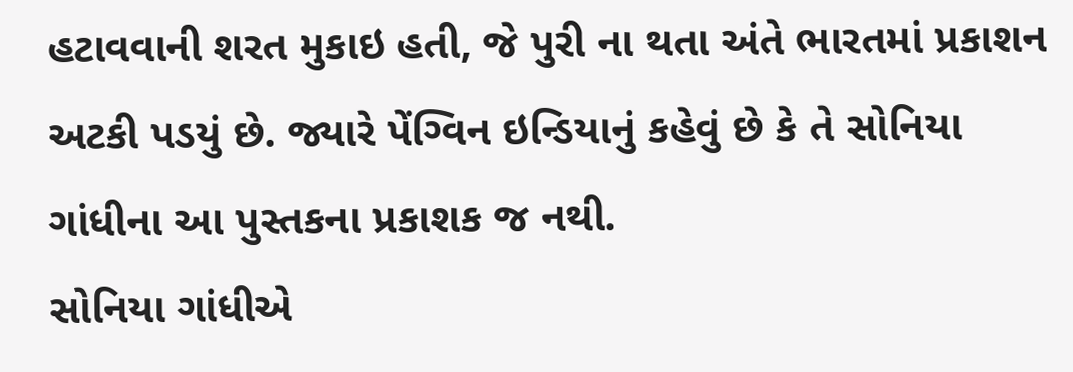હટાવવાની શરત મુકાઇ હતી, જે પુરી ના થતા અંતે ભારતમાં પ્રકાશન અટકી પડયું છે. જ્યારે પેંગ્વિન ઇન્ડિયાનું કહેવું છે કે તે સોનિયા ગાંધીના આ પુસ્તકના પ્રકાશક જ નથી.
સોનિયા ગાંધીએ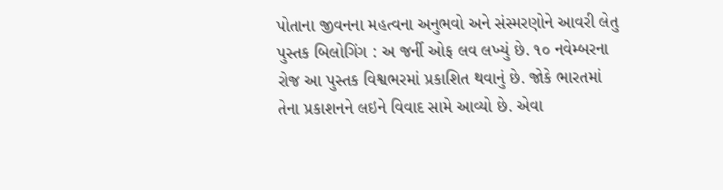પોતાના જીવનના મહત્વના અનુભવો અને સંસ્મરણોને આવરી લેતુ પુસ્તક બિલોગિંગ : અ જર્ની ઓફ લવ લખ્યું છે. ૧૦ નવેમ્બરના રોજ આ પુસ્તક વિશ્વભરમાં પ્રકાશિત થવાનું છે. જોકે ભારતમાં તેના પ્રકાશનને લઇને વિવાદ સામે આવ્યો છે. એવા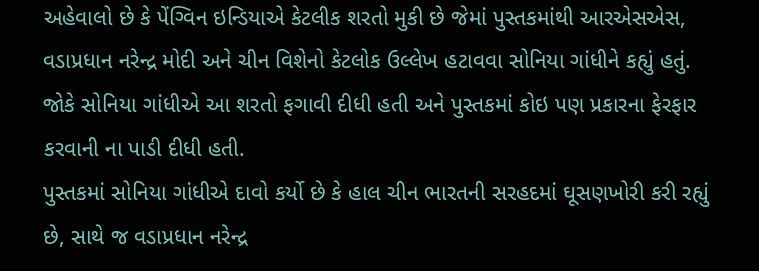અહેવાલો છે કે પેંગ્વિન ઇન્ડિયાએ કેટલીક શરતો મુકી છે જેમાં પુસ્તકમાંથી આરએસએસ, વડાપ્રધાન નરેન્દ્ર મોદી અને ચીન વિશેનો કેટલોક ઉલ્લેખ હટાવવા સોનિયા ગાંધીને કહ્યું હતું. જોકે સોનિયા ગાંધીએ આ શરતો ફગાવી દીધી હતી અને પુસ્તકમાં કોઇ પણ પ્રકારના ફેરફાર કરવાની ના પાડી દીધી હતી.
પુસ્તકમાં સોનિયા ગાંધીએ દાવો કર્યો છે કે હાલ ચીન ભારતની સરહદમાં ઘૂસણખોરી કરી રહ્યું છે, સાથે જ વડાપ્રધાન નરેન્દ્ર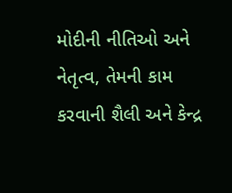મોદીની નીતિઓ અને નેતૃત્વ, તેમની કામ કરવાની શૈલી અને કેન્દ્ર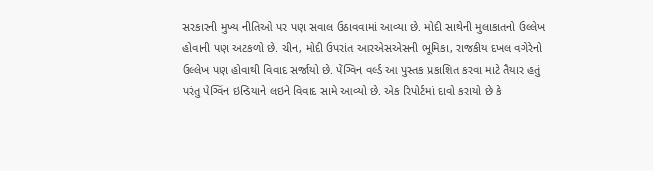સરકારની મુખ્ય નીતિઓ પર પણ સવાલ ઉઠાવવામાં આવ્યા છે. મોદી સાથેની મુલાકાતનો ઉલ્લેખ હોવાની પણ અટકળો છે. ચીન, મોદી ઉપરાંત આરએસએસની ભૂમિકા, રાજકીય દખલ વગેરેનો ઉલ્લેખ પણ હોવાથી વિવાદ સર્જાયો છે. પેંગ્વિન વર્લ્ડ આ પુસ્તક પ્રકાશિત કરવા માટે તૈયાર હતું પરંતુ પેગ્વિંન ઇન્ડિયાને લઇને વિવાદ સામે આવ્યો છે. એક રિપોર્ટમાં દાવો કરાયો છે કે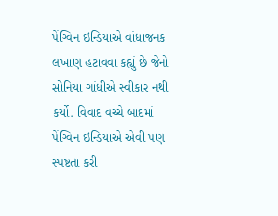પેંગ્વિન ઇન્ડિયાએ વાંધાજનક લખાણ હટાવવા કહ્યું છે જેનો સોનિયા ગાંધીએ સ્વીકાર નથી કર્યો. વિવાદ વચ્ચે બાદમાં પેંગ્વિન ઇન્ડિયાએ એવી પણ સ્પષ્ટતા કરી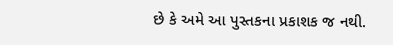છે કે અમે આ પુસ્તકના પ્રકાશક જ નથી.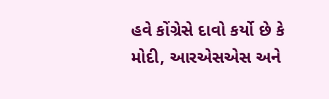હવે કોંગ્રેસે દાવો કર્યો છે કે મોદી, આરએસએસ અને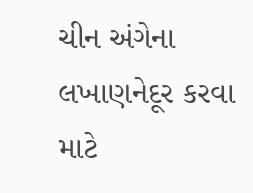ચીન અંગેના લખાણનેદૂર કરવા માટે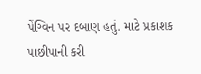પેંગ્વિન પર દબાણ હતું. માટે પ્રકાશક પાછીપાની કરી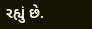રહ્યું છે.